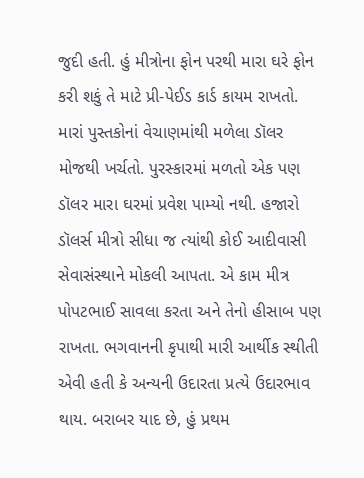જુદી હતી. હું મીત્રોના ફોન પરથી મારા ઘરે ફોન કરી શકું તે માટે પ્રી-પેઈડ કાર્ડ કાયમ રાખતો. મારાં પુસ્તકોનાં વેચાણમાંથી મળેલા ડૉલર મોજથી ખર્ચતો. પુરસ્કારમાં મળતો એક પણ ડૉલર મારા ઘરમાં પ્રવેશ પામ્યો નથી. હજારો ડૉલર્સ મીત્રો સીધા જ ત્યાંથી કોઈ આદીવાસી સેવાસંસ્થાને મોકલી આપતા. એ કામ મીત્ર પોપટભાઈ સાવલા કરતા અને તેનો હીસાબ પણ રાખતા. ભગવાનની કૃપાથી મારી આર્થીક સ્થીતી એવી હતી કે અન્યની ઉદારતા પ્રત્યે ઉદારભાવ થાય. બરાબર યાદ છે, હું પ્રથમ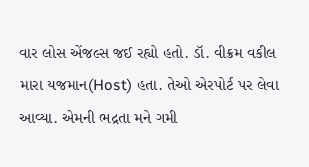વાર લોસ એંજલ્સ જઈ રહ્યો હતો. ડૉ. વીક્રમ વકીલ મારા યજમાન(Host) હતા. તેઓ એરપોર્ટ પર લેવા આવ્યા. એમની ભદ્રતા મને ગમી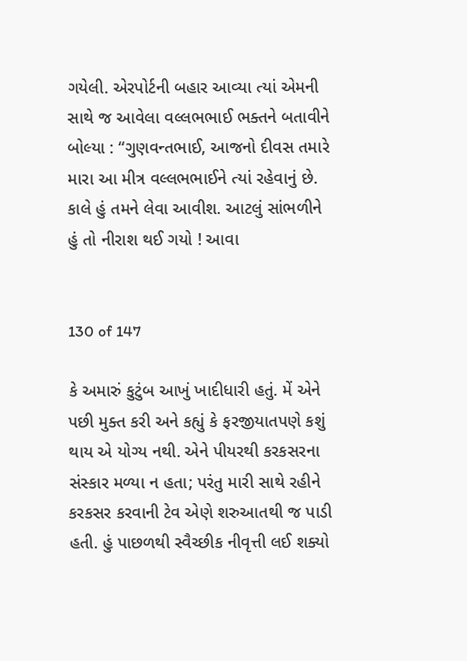ગયેલી. એરપોર્ટની બહાર આવ્યા ત્યાં એમની સાથે જ આવેલા વલ્લભભાઈ ભક્તને બતાવીને બોલ્યા : “ગુણવન્તભાઈ, આજનો દીવસ તમારે મારા આ મીત્ર વલ્લભભાઈને ત્યાં રહેવાનું છે. કાલે હું તમને લેવા આવીશ. આટલું સાંભળીને હું તો નીરાશ થઈ ગયો ! આવા


130 of 147

કે અમારું કુટુંબ આખું ખાદીધારી હતું. મેં એને પછી મુક્ત કરી અને કહ્યું કે ફરજીયાતપણે કશું થાય એ યોગ્ય નથી. એને પીયરથી કરકસરના સંસ્કાર મળ્યા ન હતા; પરંતુ મારી સાથે રહીને કરકસર કરવાની ટેવ એણે શરુઆતથી જ પાડી હતી. હું પાછળથી સ્વૈચ્છીક નીવૃત્તી લઈ શક્યો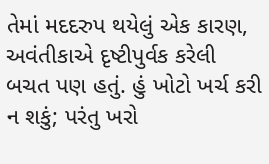તેમાં મદદરુપ થયેલું એક કારણ, અવંતીકાએ દૃષ્ટીપુર્વક કરેલી બચત પણ હતું. હું ખોટો ખર્ચ કરી ન શકું; પરંતુ ખરો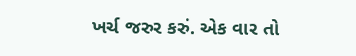ખર્ચ જરુર કરું. એક વાર તો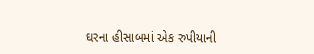ઘરના હીસાબમાં એક રુપીયાની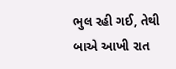ભુલ રહી ગઈ, તેથી બાએ આખી રાત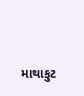માથાકુટ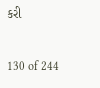કરી


130 of 244